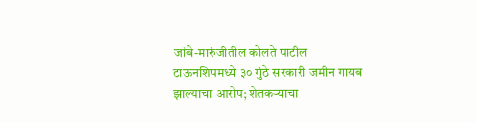जांबे-मारुंजीतील कोलते पाटील टाऊनशिपमध्ये ३० गुंठे सरकारी जमीन गायब झाल्याचा आरोप; शेतकऱ्याचा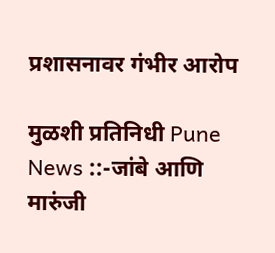प्रशासनावर गंभीर आरोप

मुळशी प्रतिनिधी Pune News ::-जांबे आणि मारुंजी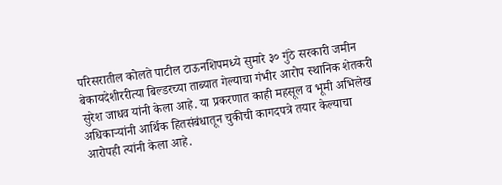परिसरातील कोलते पाटील टाऊनशिपमध्ये सुमारे ३० गुंठे सरकारी जमीन बेकायदेशीररीत्या बिल्डरच्या ताब्यात गेल्याचा गंभीर आरोप स्थानिक शेतकरी सुरेश जाधव यांनी केला आहे. या प्रकरणात काही महसूल व भूमी अभिलेख अधिकाऱ्यांनी आर्थिक हितसंबंधातून चुकीची कागदपत्रे तयार केल्याचा आरोपही त्यांनी केला आहे.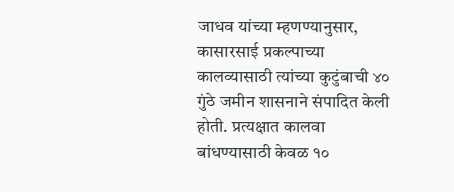जाधव यांच्या म्हणण्यानुसार, कासारसाई प्रकल्पाच्या कालव्यासाठी त्यांच्या कुटुंबाची ४० गुंठे जमीन शासनाने संपादित केली होती. प्रत्यक्षात कालवा बांधण्यासाठी केवळ १०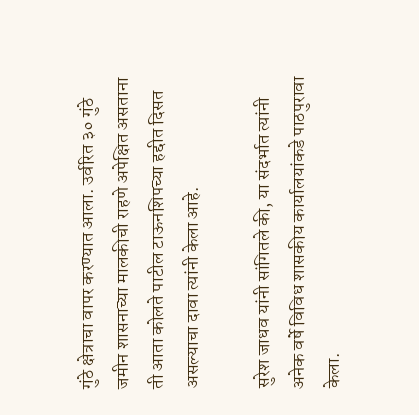गुंठे क्षेत्राचा वापर करण्यात आला. उर्वरित ३० गुंठे जमीन शासनाच्या मालकीची राहणे अपेक्षित असताना ती आता कोलते पाटील टाऊनशिपच्या हद्दीत दिसत असल्याचा दावा त्यांनी केला आहे.

सुरेश जाधव यांनी सांगितले की, या संदर्भात त्यांनी अनेक वर्षे विविध शासकीय कार्यालयांकडे पाठपुरावा केला.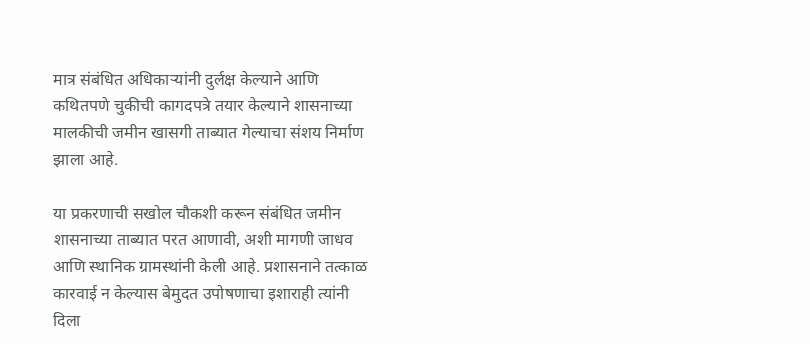मात्र संबंधित अधिकाऱ्यांनी दुर्लक्ष केल्याने आणि कथितपणे चुकीची कागदपत्रे तयार केल्याने शासनाच्या मालकीची जमीन खासगी ताब्यात गेल्याचा संशय निर्माण झाला आहे.

या प्रकरणाची सखोल चौकशी करून संबंधित जमीन शासनाच्या ताब्यात परत आणावी, अशी मागणी जाधव आणि स्थानिक ग्रामस्थांनी केली आहे. प्रशासनाने तत्काळ कारवाई न केल्यास बेमुदत उपोषणाचा इशाराही त्यांनी दिला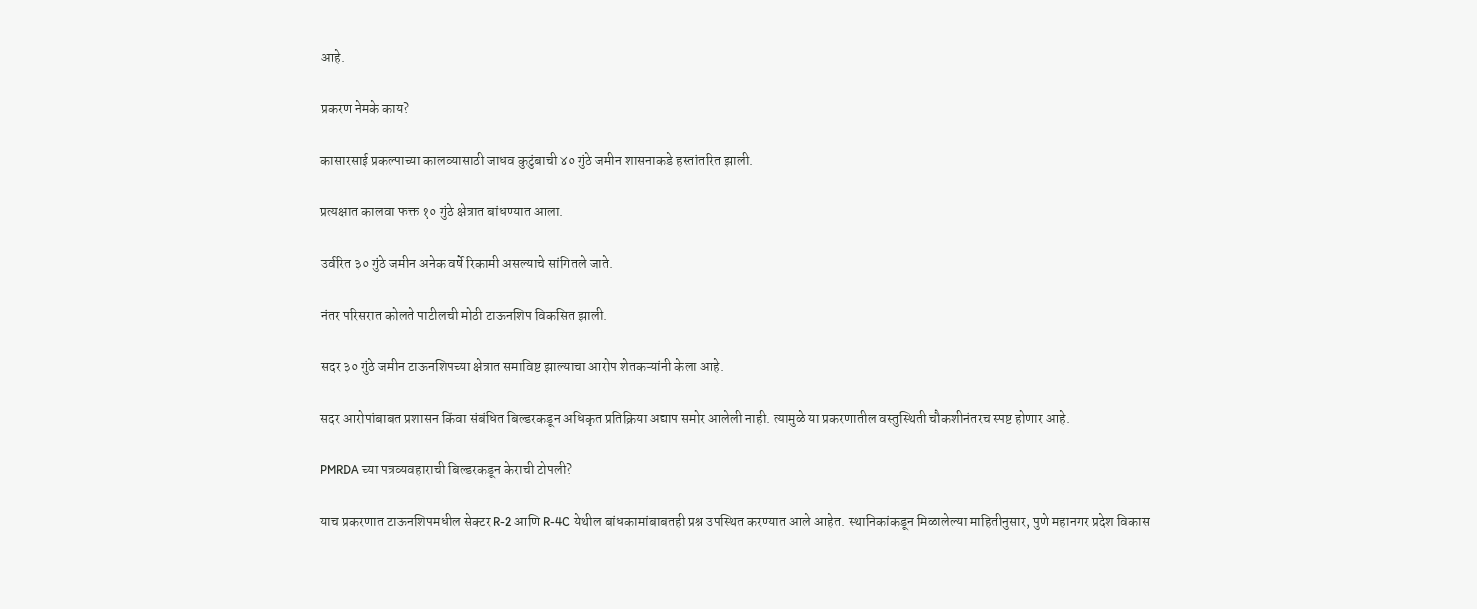आहे.

प्रकरण नेमके काय?

कासारसाई प्रकल्पाच्या कालव्यासाठी जाधव कुटुंबाची ४० गुंठे जमीन शासनाकडे हस्तांतरित झाली.

प्रत्यक्षात कालवा फक्त १० गुंठे क्षेत्रात बांधण्यात आला.

उर्वरित ३० गुंठे जमीन अनेक वर्षे रिकामी असल्याचे सांगितले जाते.

नंतर परिसरात कोलते पाटीलची मोठी टाऊनशिप विकसित झाली.

सदर ३० गुंठे जमीन टाऊनशिपच्या क्षेत्रात समाविष्ट झाल्याचा आरोप शेतकऱ्यांनी केला आहे.

सदर आरोपांबाबत प्रशासन किंवा संबंधित बिल्डरकडून अधिकृत प्रतिक्रिया अद्याप समोर आलेली नाही. त्यामुळे या प्रकरणातील वस्तुस्थिती चौकशीनंतरच स्पष्ट होणार आहे.

PMRDA च्या पत्रव्यवहाराची बिल्डरकडून केराची टोपली?

याच प्रकरणात टाऊनशिपमधील सेक्टर R-2 आणि R-4C येथील बांधकामांबाबतही प्रश्न उपस्थित करण्यात आले आहेत. स्थानिकांकडून मिळालेल्या माहितीनुसार, पुणे महानगर प्रदेश विकास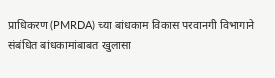प्राधिकरण (PMRDA) च्या बांधकाम विकास परवानगी विभागाने संबंधित बांधकामांबाबत खुलासा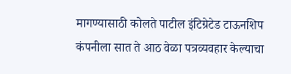मागण्यासाठी कोलते पाटील इंटिग्रेटेड टाऊनशिप कंपनीला सात ते आठ वेळा पत्रव्यवहार केल्याचा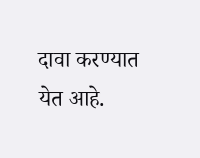दावा करण्यात येत आहे.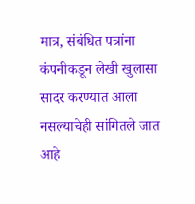मात्र, संबंधित पत्रांना कंपनीकडून लेखी खुलासा सादर करण्यात आला नसल्याचेही सांगितले जात आहे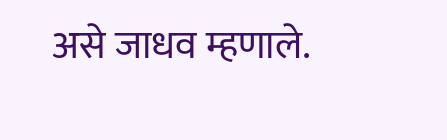असे जाधव म्हणाले.